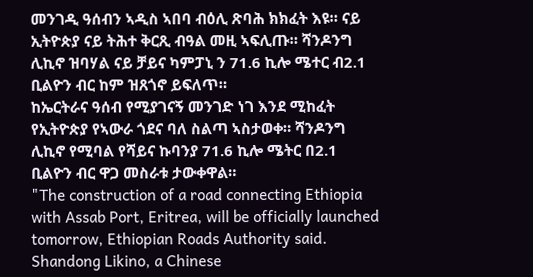መንገዲ ዓሰብን ኣዲስ ኣበባ ብዕሊ ጽባሕ ክክፈት እዩ። ናይ ኢትዮጵያ ናይ ትሕተ ቅርጺ ብዓል መዚ ኣፍሊጡ። ሻንዶንግ ሊኪኖ ዝባሃል ናይ ቻይና ካምፓኒ ን 71.6 ኪሎ ሜተር ብ2.1 ቢልዮን ብር ከም ዝጸጎኖ ይፍለጥ።
ከኤርትራና ዓሰብ የሚያገናኝ መንገድ ነገ እንደ ሚከፈት የኢትዮጵያ የኣውራ ጎደና ባለ ስልጣ ኣስታወቀ። ሻንዶንግ ሊኪኖ የሚባል የሻይና ኩባንያ 71.6 ኪሎ ሜትር በ2.1 ቢልዮን ብር ዋጋ መስራቱ ታውቀዋል።
"The construction of a road connecting Ethiopia with Assab Port, Eritrea, will be officially launched tomorrow, Ethiopian Roads Authority said. Shandong Likino, a Chinese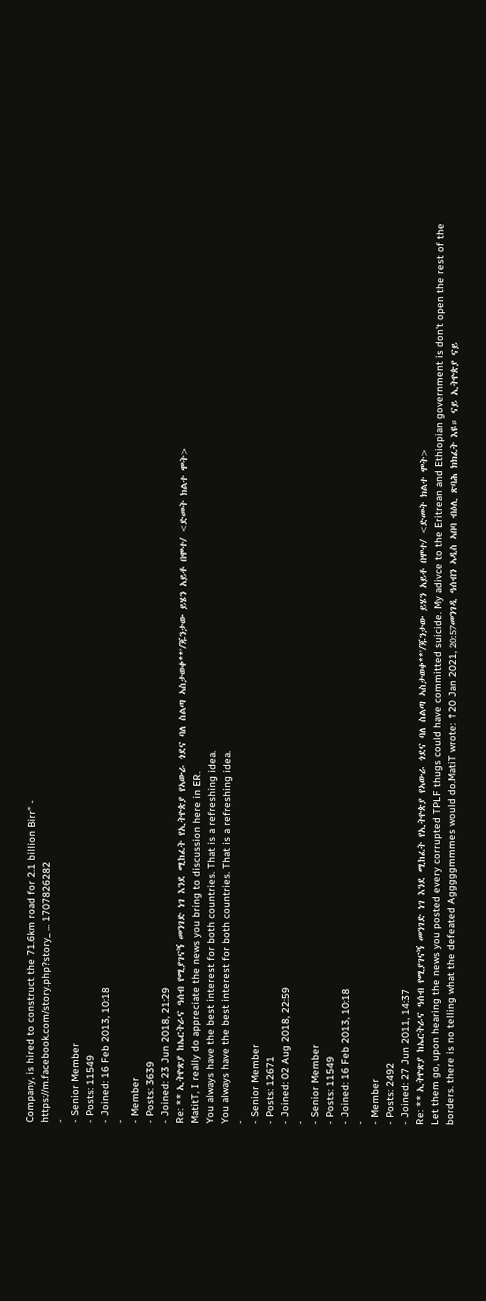Company, is hired to construct the 71.6km road for 2.1 billion Birr" -
https://m.facebook.com/story.php?story_ ... 1707826282
-
- Senior Member
- Posts: 11549
- Joined: 16 Feb 2013, 10:18
-
- Member
- Posts: 3639
- Joined: 23 Jun 2018, 21:29
Re: ** ኢትዮጽያ ከኤርትራና ዓሰብ የሚያገናኝ መንገድ ነገ እንደ ሚከፈት የኢትዮጵያ የኣውራ ጎደና ባለ ስልጣ ኣስታወቀ**'/ጁንታው ይሄን አይቶ በሞተ/ <ድመት ክልተ ሞት>
MatitT, I really do appreciate the news you bring to discussion here in ER.
You always have the best interest for both countries. That is a refreshing idea.
You always have the best interest for both countries. That is a refreshing idea.
-
- Senior Member
- Posts: 12671
- Joined: 02 Aug 2018, 22:59
-
- Senior Member
- Posts: 11549
- Joined: 16 Feb 2013, 10:18
-
- Member
- Posts: 2492
- Joined: 27 Jun 2011, 14:37
Re: ** ኢትዮጽያ ከኤርትራና ዓሰብ የሚያገናኝ መንገድ ነገ እንደ ሚከፈት የኢትዮጵያ የኣውራ ጎደና ባለ ስልጣ ኣስታወቀ**'/ጁንታው ይሄን አይቶ በሞተ/ <ድመት ክልተ ሞት>
Let them go, upon hearing the news you posted every corrupted TPLF thugs could have committed suicide. My adivce to the Eritrean and Ethiopian government is don't open the rest of the borders. there is no telling what the defeated Agggggmmmes would do.MatiT wrote: ↑20 Jan 2021, 20:57መንገዲ ዓሰብን ኣዲስ ኣበባ ብዕሊ ጽባሕ ክክፈት እዩ። ናይ ኢትዮጵያ ናይ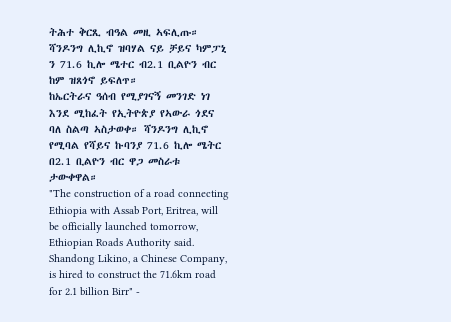ትሕተ ቅርጺ ብዓል መዚ ኣፍሊጡ። ሻንዶንግ ሊኪኖ ዝባሃል ናይ ቻይና ካምፓኒ ን 71.6 ኪሎ ሜተር ብ2.1 ቢልዮን ብር ከም ዝጸጎኖ ይፍለጥ።
ከኤርትራና ዓሰብ የሚያገናኝ መንገድ ነገ እንደ ሚከፈት የኢትዮጵያ የኣውራ ጎደና ባለ ስልጣ ኣስታወቀ። ሻንዶንግ ሊኪኖ የሚባል የሻይና ኩባንያ 71.6 ኪሎ ሜትር በ2.1 ቢልዮን ብር ዋጋ መስራቱ ታውቀዋል።
"The construction of a road connecting Ethiopia with Assab Port, Eritrea, will be officially launched tomorrow, Ethiopian Roads Authority said. Shandong Likino, a Chinese Company, is hired to construct the 71.6km road for 2.1 billion Birr" -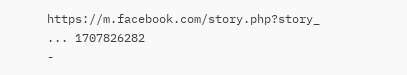https://m.facebook.com/story.php?story_ ... 1707826282
-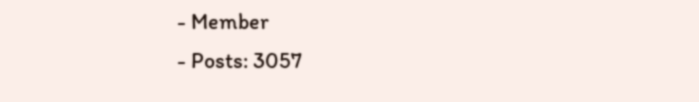- Member
- Posts: 3057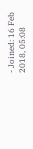- Joined: 16 Feb 2018, 05:08